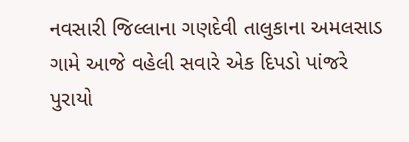નવસારી જિલ્લાના ગણદેવી તાલુકાના અમલસાડ ગામે આજે વહેલી સવારે એક દિપડો પાંજરે પુરાયો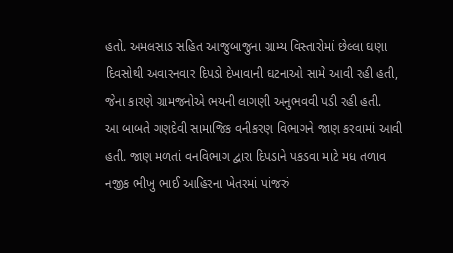હતો. અમલસાડ સહિત આજુબાજુના ગ્રામ્ય વિસ્તારોમાં છેલ્લા ઘણા દિવસોથી અવારનવાર દિપડો દેખાવાની ઘટનાઓ સામે આવી રહી હતી, જેના કારણે ગ્રામજનોએ ભયની લાગણી અનુભવવી પડી રહી હતી.
આ બાબતે ગણદેવી સામાજિક વનીકરણ વિભાગને જાણ કરવામાં આવી હતી. જાણ મળતાં વનવિભાગ દ્વારા દિપડાને પકડવા માટે મધ તળાવ નજીક ભીખુ ભાઈ આહિરના ખેતરમાં પાંજરું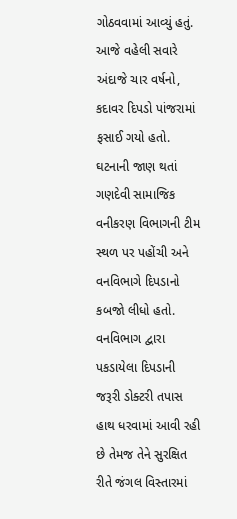ગોઠવવામાં આવ્યું હતું.
આજે વહેલી સવારે અંદાજે ચાર વર્ષનો, કદાવર દિપડો પાંજરામાં ફસાઈ ગયો હતો. ઘટનાની જાણ થતાં ગણદેવી સામાજિક વનીકરણ વિભાગની ટીમ સ્થળ પર પહોંચી અને વનવિભાગે દિપડાનો કબજો લીધો હતો.
વનવિભાગ દ્વારા પકડાયેલા દિપડાની જરૂરી ડોક્ટરી તપાસ હાથ ધરવામાં આવી રહી છે તેમજ તેને સુરક્ષિત રીતે જંગલ વિસ્તારમાં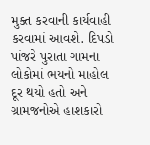મુક્ત કરવાની કાર્યવાહી કરવામાં આવશે. દિપડો પાંજરે પુરાતા ગામના લોકોમાં ભયનો માહોલ દૂર થયો હતો અને ગ્રામજનોએ હાશકારો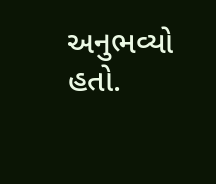અનુભવ્યો હતો.